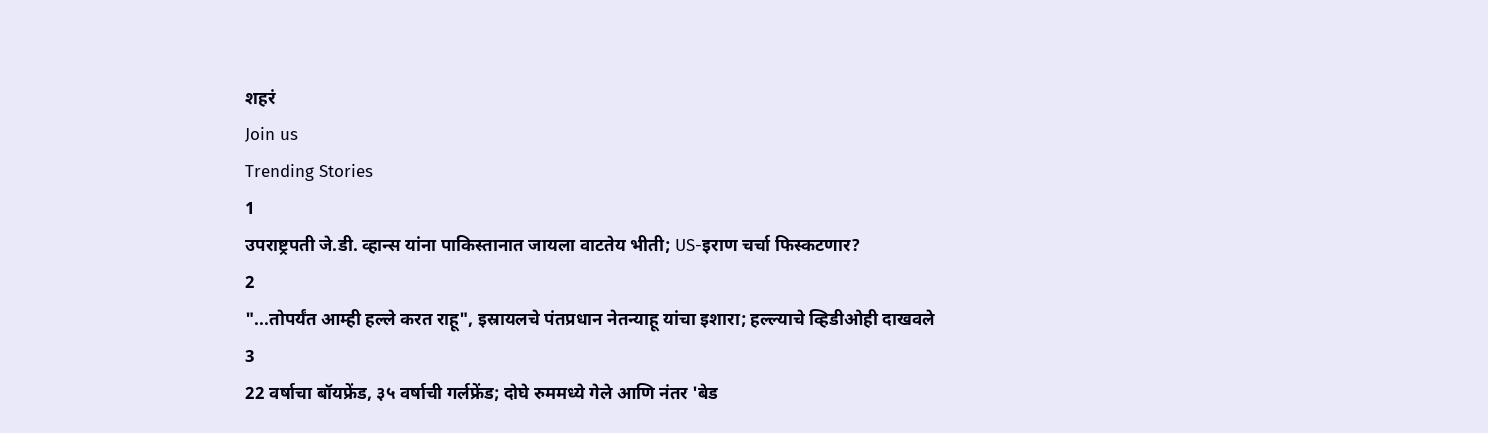शहरं
Join us
Trending Stories
1
उपराष्ट्रपती जे.डी. व्हान्स यांना पाकिस्तानात जायला वाटतेय भीती; US-इराण चर्चा फिस्कटणार?
2
"...तोपर्यंत आम्ही हल्ले करत राहू", इस्रायलचे पंतप्रधान नेतन्याहू यांचा इशारा; हल्ल्याचे व्हिडीओही दाखवले
3
22 वर्षाचा बॉयफ्रेंड, ३५ वर्षाची गर्लफ्रेंड; दोघे रुममध्ये गेले आणि नंतर 'बेड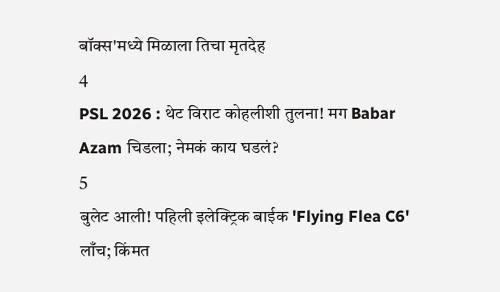बॉक्स'मध्ये मिळाला तिचा मृतदेह
4
PSL 2026 : थेट विराट कोहलीशी तुलना! मग Babar Azam चिडला; नेमकं काय घडलं?
5
बुलेट आली! पहिली इलेक्ट्रिक बाईक 'Flying Flea C6' लाँच; किंमत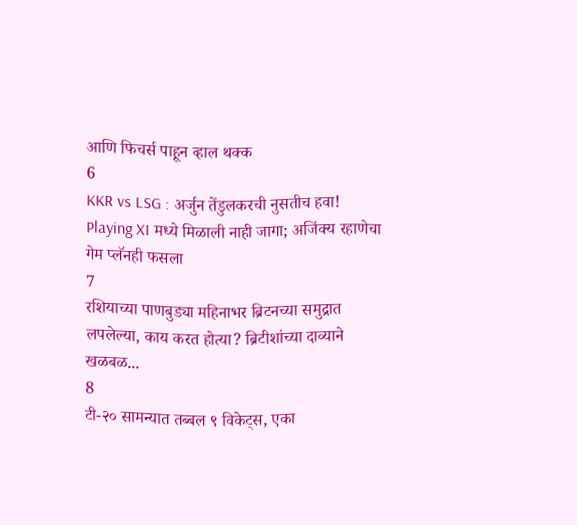आणि फिचर्स पाहून व्हाल थक्क
6
KKR vs LSG : अर्जुन तेंडुलकरची नुसतीच हवा! Playing XI मध्ये मिळाली नाही जागा; अजिंक्य रहाणेचा गेम प्लॅनही फसला
7
रशियाच्या पाणबुड्या महिनाभर ब्रिटनच्या समुद्रात लपलेल्या, काय करत होत्या? ब्रिटीशांच्या दाव्याने खळबळ...
8
टी-२० सामन्यात तब्बल ९ विकेट्स, एका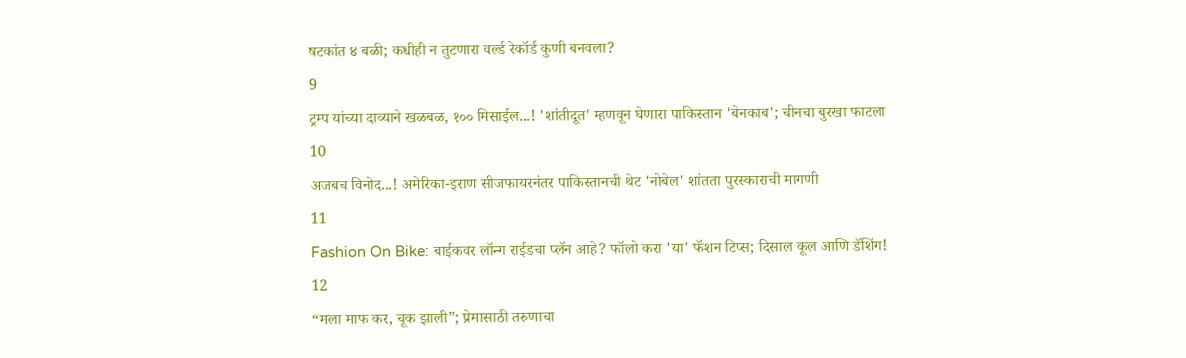षटकांत ४ बळी; कधीही न तुटणारा वर्ल्ड रेकॉर्ड कुणी बनवला?
9
ट्रम्प यांच्या दाव्याने खळबळ, १०० मिसाईल...! 'शांतीदूत' म्हणवून घेणारा पाकिस्तान 'बेनकाब'; चीनचा बुरखा फाटला
10
अजबच विनोद...! अमेरिका-इराण सीजफायरनंतर पाकिस्तानची थेट 'नोबेल' शांतता पुरस्काराची मागणी
11
Fashion On Bike: बाईकवर लॉन्ग राईडचा प्लॅन आहे? फॉलो करा 'या' फॅशन टिप्स; दिसाल कूल आणि डॅशिंग!
12
“मला माफ कर, चूक झाली”; प्रेमासाठी तरुणाचा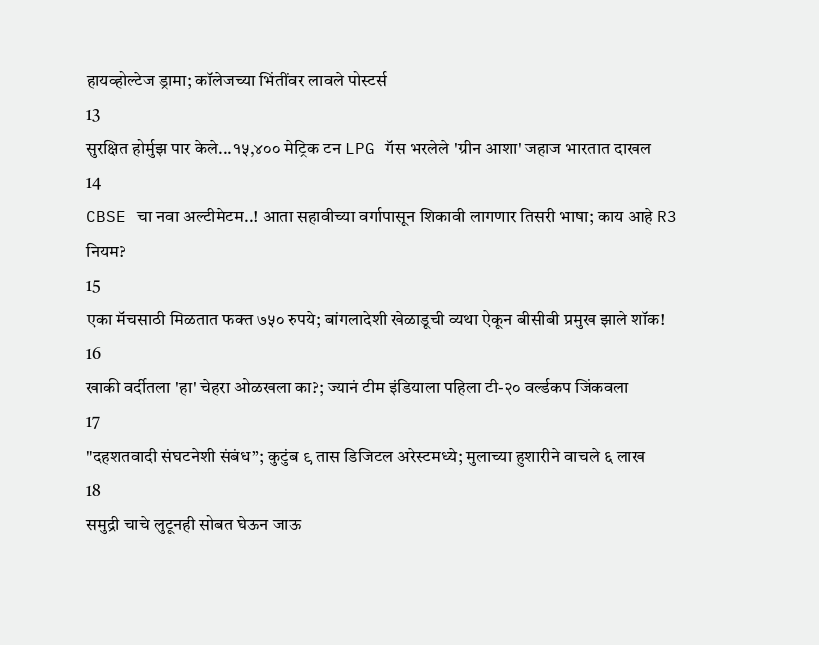हायव्होल्टेज ड्रामा; कॉलेजच्या भिंतींवर लावले पोस्टर्स
13
सुरक्षित होर्मुझ पार केले...१५,४०० मेट्रिक टन LPG गॅस भरलेले 'ग्रीन आशा' जहाज भारतात दाखल
14
CBSE चा नवा अल्टीमेटम..! आता सहावीच्या वर्गापासून शिकावी लागणार तिसरी भाषा; काय आहे R3 नियम?
15
एका मॅचसाठी मिळतात फक्त ७५० रुपये; बांगलादेशी खेळाडूची व्यथा ऐकून बीसीबी प्रमुख झाले शॉक!
16
खाकी वर्दीतला 'हा' चेहरा ओळखला का?; ज्यानं टीम इंडियाला पहिला टी-२० वर्ल्डकप जिंकवला
17
"दहशतवादी संघटनेशी संबंध”; कुटुंब ९ तास डिजिटल अरेस्टमध्ये; मुलाच्या हुशारीने वाचले ६ लाख
18
समुद्री चाचे लुटूनही सोबत घेऊन जाऊ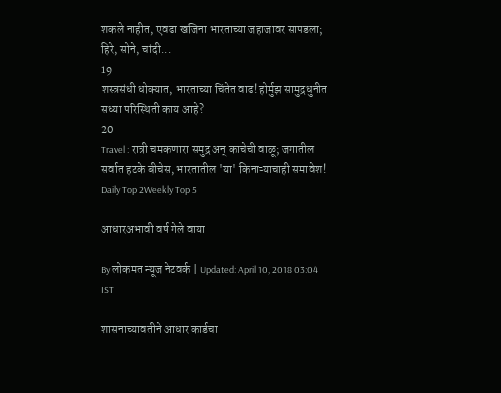शकले नाहीत, एवढा खजिना भारताच्या जहाजावर सापडला; हिरे, सोने, चांदी...
19
शस्त्रसंधी धोक्यात, भारताच्या चिंतेत वाढ! होर्मुझ सामुद्रधुनीत सध्या परिस्थिती काय आहे?
20
Travel : रात्री चमकणारा समुद्र अन् काचेची वाळू; जगातील सर्वात हटके बीचेस, भारतातील 'या' किनाऱ्याचाही समावेश!
Daily Top 2Weekly Top 5

आधारअभावी वर्ष गेले वाया

By लोकमत न्यूज नेटवर्क | Updated: April 10, 2018 03:04 IST

शासनाच्यावतीने आधार कार्डचा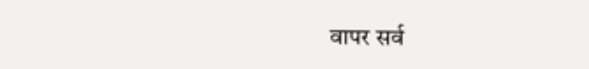वापर सर्व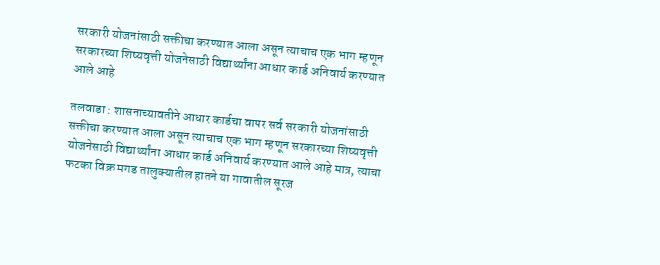सरकारी योजनांसाठी सक्तीचा करण्यात आला असून त्याचाच एक भाग म्हणून सरकारच्या शिष्यवृत्ती योजनेसाठी विद्यार्थ्यांना आधार कार्ड अनिवार्य करण्यात आले आहे

तलवाडा : शासनाच्यावतीने आधार कार्डचा वापर सर्व सरकारी योजनांसाठी सक्तीचा करण्यात आला असून त्याचाच एक भाग म्हणून सरकारच्या शिष्यवृत्ती योजनेसाठी विद्यार्थ्यांना आधार कार्ड अनिवार्य करण्यात आले आहे मात्र, त्याचा फटका विक्र मगड तालुक्यातील हातने या गावातील सूरज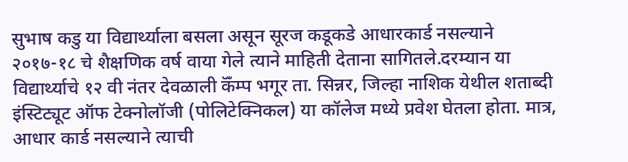सुभाष कडु या विद्यार्थ्याला बसला असून सूरज कडूकडे आधारकार्ड नसल्याने २०१७-१८ चे शैक्षणिक वर्ष वाया गेले त्याने माहिती देताना सागितले.दरम्यान या विद्यार्थ्याचे १२ वी नंतर देवळाली कॅँम्प भगूर ता. सिन्नर, जिल्हा नाशिक येथील शताब्दी इंस्टिट्यूट ऑफ टेक्नोलॉजी (पोलिटेक्निकल) या कॉलेज मध्ये प्रवेश घेतला होता. मात्र, आधार कार्ड नसल्याने त्याची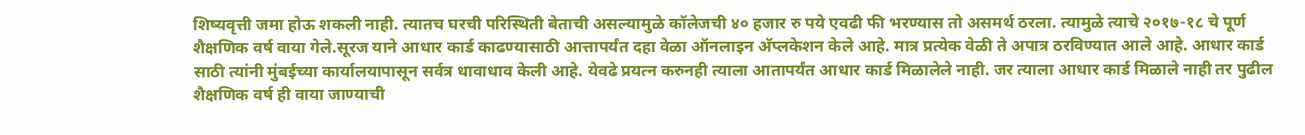शिष्यवृत्ती जमा होऊ शकली नाही. त्यातच घरची परिस्थिती बेताची असल्यामुळे कॉलेजची ४० हजार रु पये एवढी फी भरण्यास तो असमर्थ ठरला. त्यामुळे त्याचे २०१७-१८ चे पूर्ण शैक्षणिक वर्ष वाया गेले.सूरज याने आधार कार्ड काढण्यासाठी आत्तापर्यंत दहा वेळा ऑनलाइन अ‍ॅप्लकेशन केले आहे. मात्र प्रत्येक वेळी ते अपात्र ठरविण्यात आले आहे. आधार कार्ड साठी त्यांनी मुंबईच्या कार्यालयापासून सर्वत्र धावाधाव केली आहे. येवढे प्रयत्न करुनही त्याला आतापर्यंत आधार कार्ड मिळालेले नाही. जर त्याला आधार कार्ड मिळाले नाही तर पुढील शैक्षणिक वर्ष ही वाया जाण्याची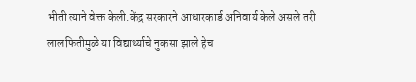भीती त्याने वेक्त केली.केंद्र सरकारने आधारकार्ड अनिवार्य केले असले तरी लालफितीमुळे या विद्यार्थ्याचे नुकसा झाले हेच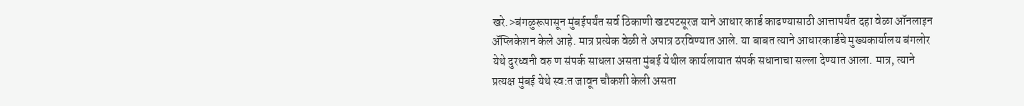खरे.>बंगळुरूपासून मुंबईपर्यंत सर्व ठिकाणी खटपटसूरज याने आधार कार्ड काढण्यासाठी आत्तापर्यंत दहा वेळा ऑनलाइन अ‍ॅप्लिकेशन केले आहे. मात्र प्रत्येक वेळी ते अपात्र ठरविण्यात आले. या बाबत त्याने आधारकार्डचे मुख्यकार्यालय बंगलोर येथे दुरध्वनी वरु ण संपर्क साधला असता मुंबई येथील कार्यलायात संपर्क सधानाचा सल्ला देण्यात आला. मात्र, त्याने प्रत्यक्ष मुंबई येथे स्व:त जावून चौकशी केली असता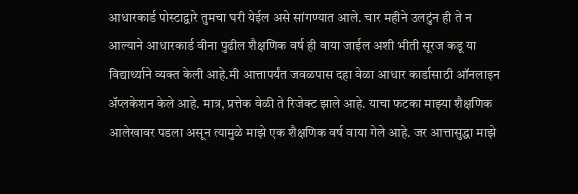आधारकार्ड पोस्टाद्वारे तुमचा घरी येईल असे सांगण्यात आले. चार महीने उलटुंन ही ते न आल्याने आधारकार्ड वीना पुढील शैक्षणिक वर्ष ही वाया जाईल अशी भीती सूरज कडू या विद्यार्थ्याने व्यक्त केली आहे.मी आत्तापर्यंत जवळपास दहा वेळा आधार कार्डासाठी ऑनलाइन अ‍ॅप्लकेशन केले आहे. मात्र, प्रत्तेक वेळी ते रिजेक्ट झाले आहे. याचा फटका माझ्या शैक्षणिक आलेखावर पडला असून त्यामुळे माझे एक शैक्षणिक वर्ष वाया गेले आहे. जर आत्तासुद्धा माझे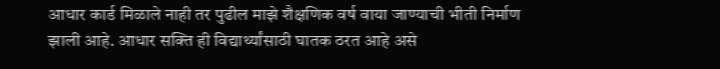आधार कार्ड मिळाले नाही तर पुढील माझे शैक्षणिक वर्ष वाया जाण्याची भीती निर्माण झाली आहे. आधार सक्ति ही विद्यार्थ्यांसाठी घातक ठरत आहे असे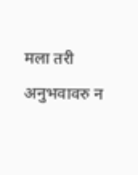मला तरी अनुभवावरु न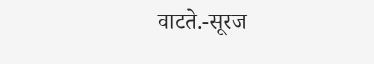वाटते.-सूरज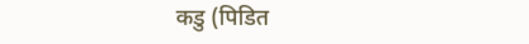कडु (पिडित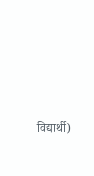विद्यार्थी)